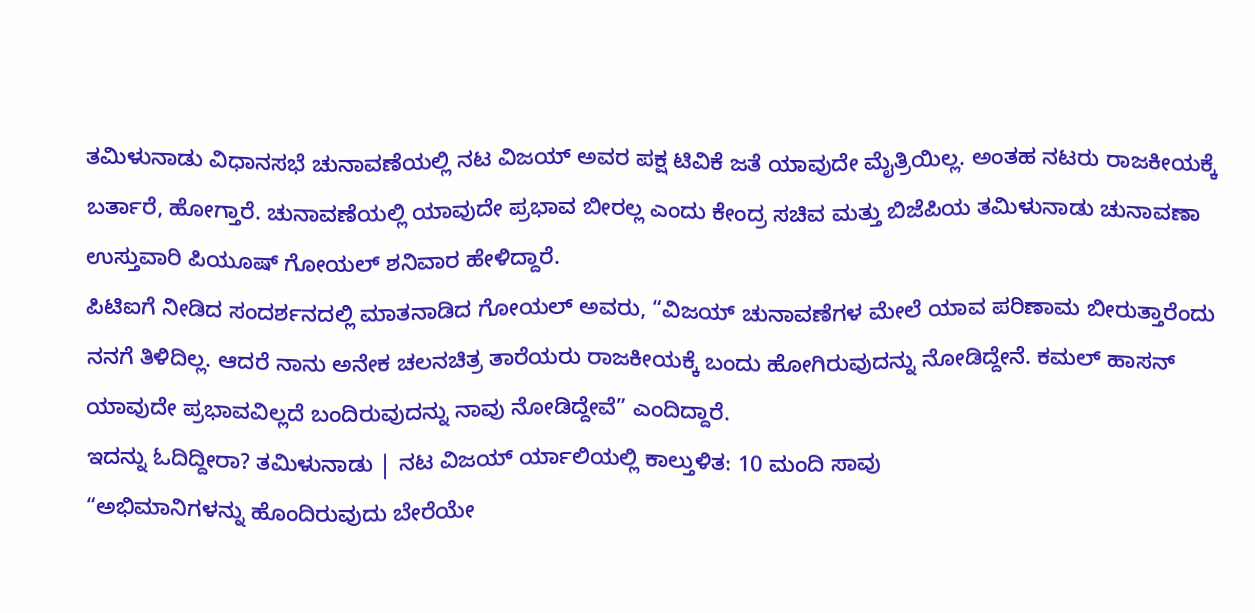ತಮಿಳುನಾಡು ವಿಧಾನಸಭೆ ಚುನಾವಣೆಯಲ್ಲಿ ನಟ ವಿಜಯ್ ಅವರ ಪಕ್ಷ ಟಿವಿಕೆ ಜತೆ ಯಾವುದೇ ಮೈತ್ರಿಯಿಲ್ಲ. ಅಂತಹ ನಟರು ರಾಜಕೀಯಕ್ಕೆ ಬರ್ತಾರೆ, ಹೋಗ್ತಾರೆ. ಚುನಾವಣೆಯಲ್ಲಿ ಯಾವುದೇ ಪ್ರಭಾವ ಬೀರಲ್ಲ ಎಂದು ಕೇಂದ್ರ ಸಚಿವ ಮತ್ತು ಬಿಜೆಪಿಯ ತಮಿಳುನಾಡು ಚುನಾವಣಾ ಉಸ್ತುವಾರಿ ಪಿಯೂಷ್ ಗೋಯಲ್ ಶನಿವಾರ ಹೇಳಿದ್ದಾರೆ.
ಪಿಟಿಐಗೆ ನೀಡಿದ ಸಂದರ್ಶನದಲ್ಲಿ ಮಾತನಾಡಿದ ಗೋಯಲ್ ಅವರು, “ವಿಜಯ್ ಚುನಾವಣೆಗಳ ಮೇಲೆ ಯಾವ ಪರಿಣಾಮ ಬೀರುತ್ತಾರೆಂದು ನನಗೆ ತಿಳಿದಿಲ್ಲ. ಆದರೆ ನಾನು ಅನೇಕ ಚಲನಚಿತ್ರ ತಾರೆಯರು ರಾಜಕೀಯಕ್ಕೆ ಬಂದು ಹೋಗಿರುವುದನ್ನು ನೋಡಿದ್ದೇನೆ. ಕಮಲ್ ಹಾಸನ್ ಯಾವುದೇ ಪ್ರಭಾವವಿಲ್ಲದೆ ಬಂದಿರುವುದನ್ನು ನಾವು ನೋಡಿದ್ದೇವೆ” ಎಂದಿದ್ದಾರೆ.
ಇದನ್ನು ಓದಿದ್ದೀರಾ? ತಮಿಳುನಾಡು | ನಟ ವಿಜಯ್ ರ್ಯಾಲಿಯಲ್ಲಿ ಕಾಲ್ತುಳಿತ: 10 ಮಂದಿ ಸಾವು
“ಅಭಿಮಾನಿಗಳನ್ನು ಹೊಂದಿರುವುದು ಬೇರೆಯೇ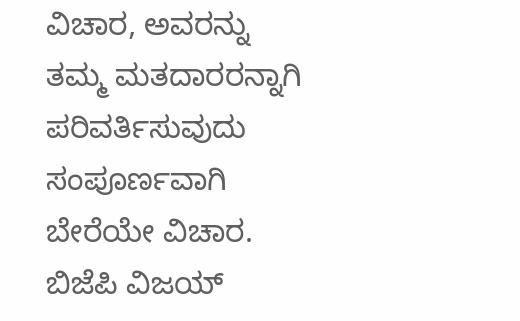ವಿಚಾರ, ಅವರನ್ನು ತಮ್ಮ ಮತದಾರರನ್ನಾಗಿ ಪರಿವರ್ತಿಸುವುದು ಸಂಪೂರ್ಣವಾಗಿ ಬೇರೆಯೇ ವಿಚಾರ. ಬಿಜೆಪಿ ವಿಜಯ್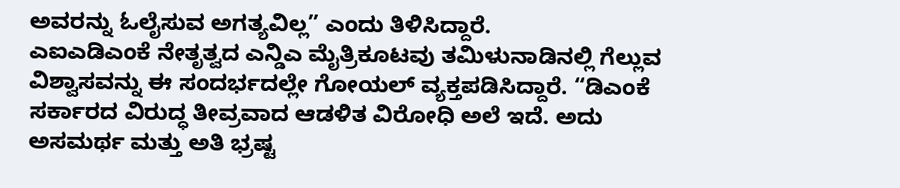ಅವರನ್ನು ಓಲೈಸುವ ಅಗತ್ಯವಿಲ್ಲ” ಎಂದು ತಿಳಿಸಿದ್ದಾರೆ.
ಎಐಎಡಿಎಂಕೆ ನೇತೃತ್ವದ ಎನ್ಡಿಎ ಮೈತ್ರಿಕೂಟವು ತಮಿಳುನಾಡಿನಲ್ಲಿ ಗೆಲ್ಲುವ ವಿಶ್ವಾಸವನ್ನು ಈ ಸಂದರ್ಭದಲ್ಲೇ ಗೋಯಲ್ ವ್ಯಕ್ತಪಡಿಸಿದ್ದಾರೆ. “ಡಿಎಂಕೆ ಸರ್ಕಾರದ ವಿರುದ್ಧ ತೀವ್ರವಾದ ಆಡಳಿತ ವಿರೋಧಿ ಅಲೆ ಇದೆ. ಅದು ಅಸಮರ್ಥ ಮತ್ತು ಅತಿ ಭ್ರಷ್ಟ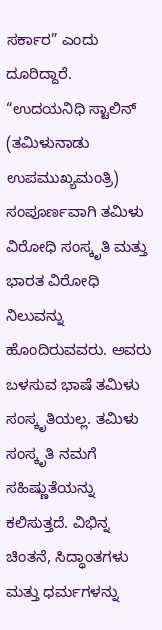ಸರ್ಕಾರ” ಎಂದು ದೂರಿದ್ದಾರೆ.
“ಉದಯನಿಧಿ ಸ್ಟಾಲಿನ್ (ತಮಿಳುನಾಡು ಉಪಮುಖ್ಯಮಂತ್ರಿ) ಸಂಪೂರ್ಣವಾಗಿ ತಮಿಳು ವಿರೋಧಿ ಸಂಸ್ಕೃತಿ ಮತ್ತು ಭಾರತ ವಿರೋಧಿ ನಿಲುವನ್ನು ಹೊಂದಿರುವವರು. ಅವರು ಬಳಸುವ ಭಾಷೆ ತಮಿಳು ಸಂಸ್ಕೃತಿಯಲ್ಲ. ತಮಿಳು ಸಂಸ್ಕೃತಿ ನಮಗೆ ಸಹಿಷ್ಣುತೆಯನ್ನು ಕಲಿಸುತ್ತದೆ. ವಿಭಿನ್ನ ಚಿಂತನೆ, ಸಿದ್ಧಾಂತಗಳು ಮತ್ತು ಧರ್ಮಗಳನ್ನು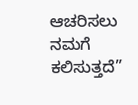ಆಚರಿಸಲು ನಮಗೆ ಕಲಿಸುತ್ತದೆ”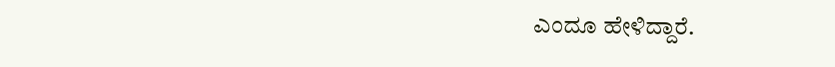ಎಂದೂ ಹೇಳಿದ್ದಾರೆ.